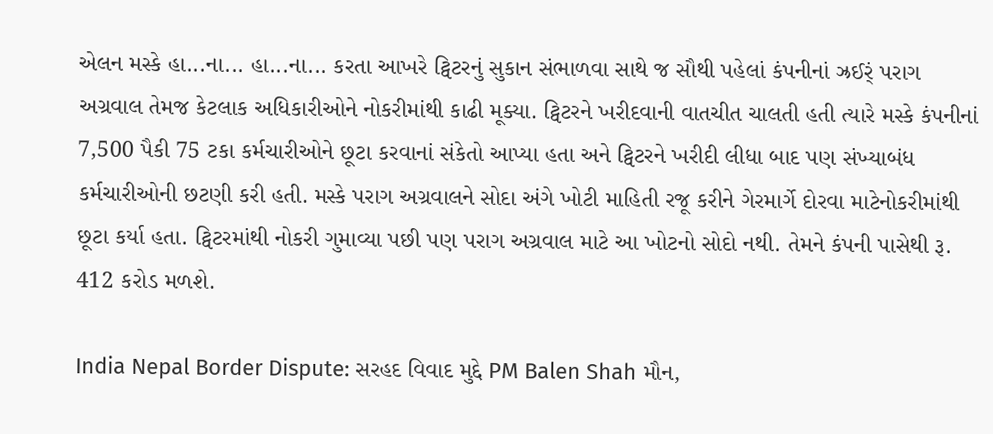એલન મસ્કે હા...ના... હા...ના... કરતા આખરે ટ્વિટરનું સુકાન સંભાળવા સાથે જ સૌથી પહેલાં કંપનીનાં ઝ્રઈર્ં પરાગ અગ્રવાલ તેમજ કેટલાક અધિકારીઓને નોકરીમાંથી કાઢી મૂક્યા. ટ્વિટરને ખરીદવાની વાતચીત ચાલતી હતી ત્યારે મસ્કે કંપનીનાં 7,500 પૈકી 75 ટકા કર્મચારીઓને છૂટા કરવાનાં સંકેતો આપ્યા હતા અને ટ્વિટરને ખરીદી લીધા બાદ પણ સંખ્યાબંધ કર્મચારીઓની છટણી કરી હતી. મસ્કે પરાગ અગ્રવાલને સોદા અંગે ખોટી માહિતી રજૂ કરીને ગેરમાર્ગે દોરવા માટેનોકરીમાંથી છૂટા કર્યા હતા. ટ્વિટરમાંથી નોકરી ગુમાવ્યા પછી પણ પરાગ અગ્રવાલ માટે આ ખોટનો સોદો નથી. તેમને કંપની પાસેથી રૂ. 412 કરોડ મળશે.

India Nepal Border Dispute: સરહદ વિવાદ મુદ્દે PM Balen Shah મૌન,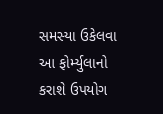સમસ્યા ઉકેલવા આ ફોર્મ્યુલાનો કરાશે ઉપયોગ